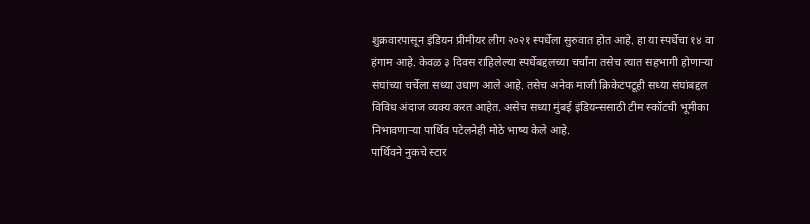शुक्रवारपासून इंडियन प्रीमीयर लीग २०२१ स्पर्धेला सुरुवात होत आहे. हा या स्पर्धेचा १४ वा हंगाम आहे. केवळ ३ दिवस राहिलेल्या स्पर्धेबद्दलच्या चर्चांना तसेच त्यात सहभागी होणाऱ्या संघांच्या चर्चेला सध्या उधाण आले आहे. तसेच अनेक माजी क्रिकेटपटूही सध्या संघांबद्दल विविध अंदाज व्यक्य करत आहेत. असेच सध्या मुंबई इंडियन्ससाठी टीम स्कॉटची भूमीका निभावणाऱ्या पार्थिव पटेलनेही मोठे भाष्य केले आहे.
पार्थिवने नुकचे स्टार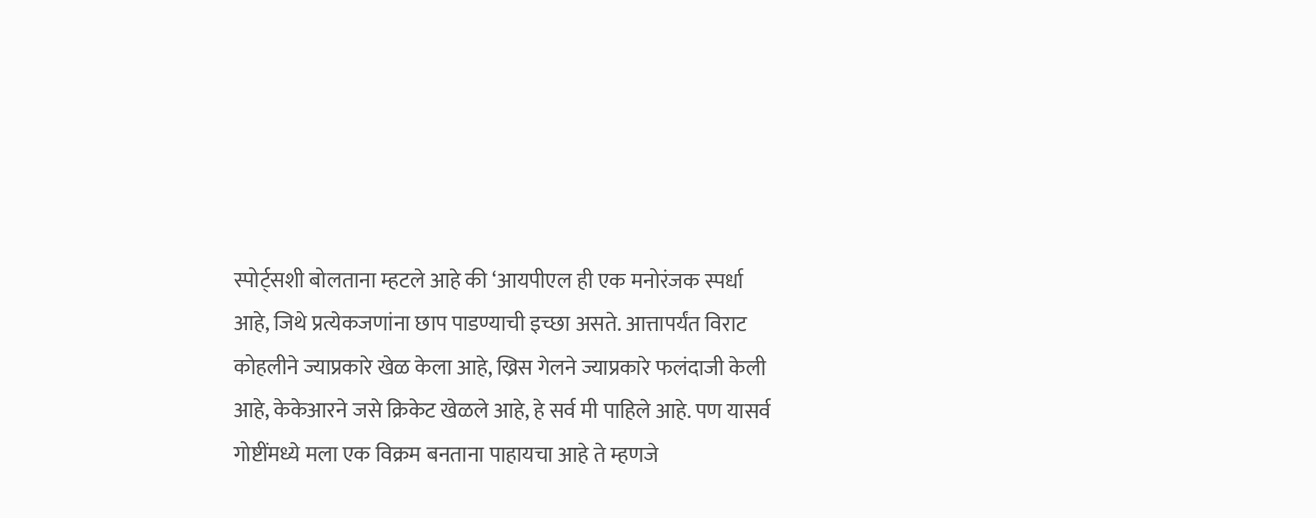स्पोर्ट्सशी बोलताना म्हटले आहे की ‘आयपीएल ही एक मनोरंजक स्पर्धा आहे, जिथे प्रत्येकजणांना छाप पाडण्याची इच्छा असते. आत्तापर्यंत विराट कोहलीने ज्याप्रकारे खेळ केला आहे, ख्रिस गेलने ज्याप्रकारे फलंदाजी केली आहे, केकेआरने जसे क्रिकेट खेळले आहे, हे सर्व मी पाहिले आहे. पण यासर्व गोष्टींमध्ये मला एक विक्रम बनताना पाहायचा आहे ते म्हणजे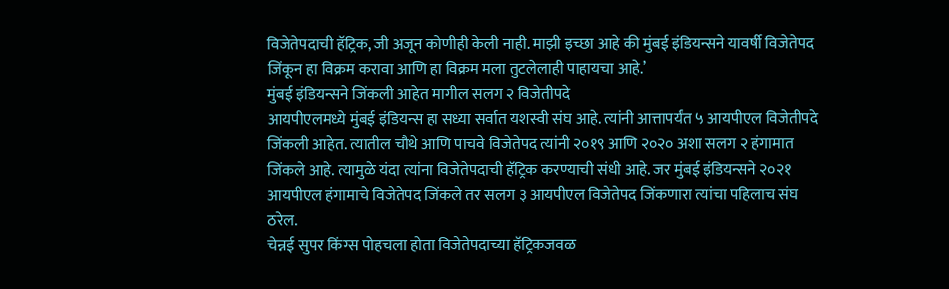विजेतेपदाची हॅट्रिक, जी अजून कोणीही केली नाही. माझी इच्छा आहे की मुंबई इंडियन्सने यावर्षी विजेतेपद जिंकून हा विक्रम करावा आणि हा विक्रम मला तुटलेलाही पाहायचा आहे.’
मुंबई इंडियन्सने जिंकली आहेत मागील सलग २ विजेतीपदे
आयपीएलमध्ये मुंबई इंडियन्स हा सध्या सर्वात यशस्वी संघ आहे. त्यांनी आत्तापर्यंत ५ आयपीएल विजेतीपदे जिंकली आहेत. त्यातील चौथे आणि पाचवे विजेतेपद त्यांनी २०१९ आणि २०२० अशा सलग २ हंगामात जिंकले आहे. त्यामुळे यंदा त्यांना विजेतेपदाची हॅट्रिक करण्याची संधी आहे. जर मुंबई इंडियन्सने २०२१ आयपीएल हंगामाचे विजेतेपद जिंकले तर सलग ३ आयपीएल विजेतेपद जिंकणारा त्यांचा पहिलाच संघ ठरेल.
चेन्नई सुपर किंग्स पोहचला होता विजेतेपदाच्या हॅट्रिकजवळ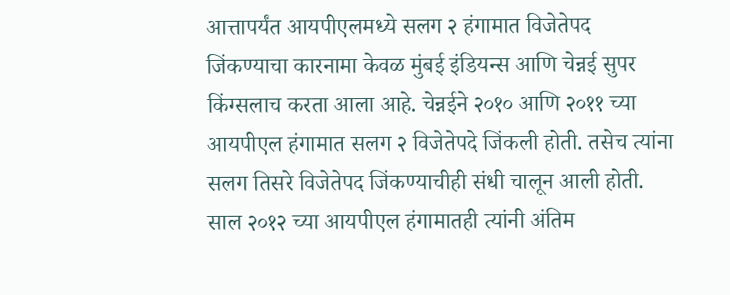आत्तापर्यंत आयपीएलमध्ये सलग २ हंगामात विजेतेपद जिंकण्याचा कारनामा केवळ मुंबई इंडियन्स आणि चेन्नई सुपर किंग्सलाच करता आला आहे. चेन्नईने २०१० आणि २०११ च्या आयपीएल हंगामात सलग २ विजेतेपदे जिंकली होती. तसेच त्यांना सलग तिसरे विजेतेपद जिंकण्याचीही संधी चालून आली होती.
साल २०१२ च्या आयपीएल हंगामातही त्यांनी अंतिम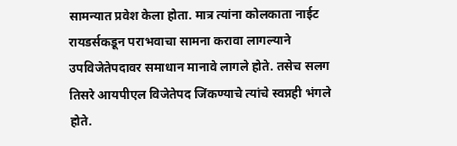सामन्यात प्रवेश केला होता. मात्र त्यांना कोलकाता नाईट रायडर्सकडून पराभवाचा सामना करावा लागल्याने उपविजेतेपदावर समाधान मानावे लागले होते. तसेच सलग तिसरे आयपीएल विजेतेपद जिंकण्याचे त्यांचे स्वप्नही भंगले होते.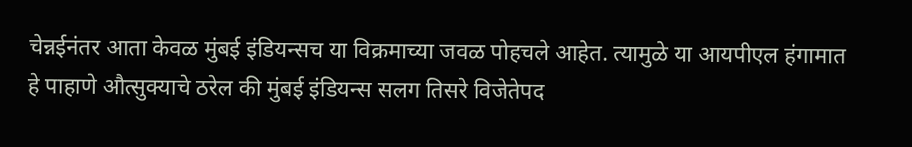चेन्नईनंतर आता केवळ मुंबई इंडियन्सच या विक्रमाच्या जवळ पोहचले आहेत. त्यामुळे या आयपीएल हंगामात हे पाहाणे औत्सुक्याचे ठरेल की मुंबई इंडियन्स सलग तिसरे विजेतेपद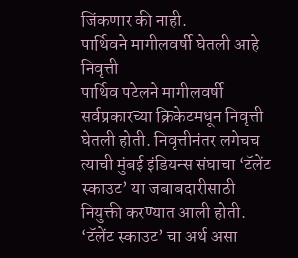जिंकणार की नाही.
पार्थिवने मागीलवर्षी घेतली आहे निवृत्ती
पार्थिव पटेलने मागीलवर्षी सर्वप्रकारच्या क्रिकेटमधून निवृत्ती घेतली होती. निवृत्तीनंतर लगेचच त्याची मुंबई इंडियन्स संघाचा ‘टॅलेंट स्काउट’ या जबाबदारीसाठी नियुक्ती करण्यात आली होती. ‘टॅलेंट स्काउट’ चा अर्थ असा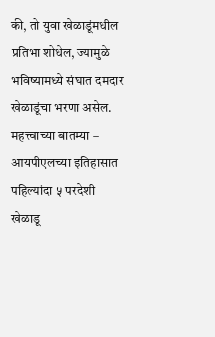की, तो युवा खेळाडूंमधील प्रतिभा शोधेल, ज्यामुळे भविष्यामध्ये संघात दमदार खेळाडूंचा भरणा असेल.
महत्त्वाच्या बातम्या –
आयपीएलच्या इतिहासात पहिल्यांदा ५ परदेशी खेळाडू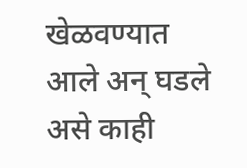खेळवण्यात आले अन् घडले असे काही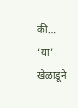की…
‘या’ खेळाडूने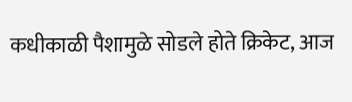कधीकाळी पैशामुळे सोडले होते क्रिकेट, आज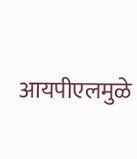आयपीएलमुळे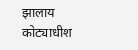झालाय कोट्याधीश